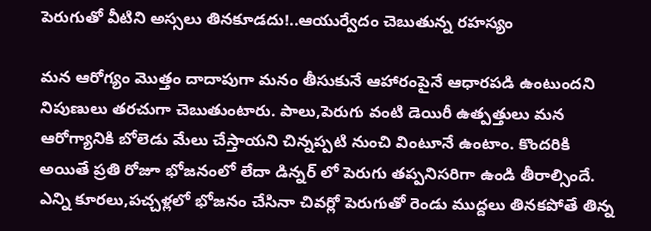పెరుగుతో వీటిని అస్సలు తినకూడదు!..ఆయుర్వేదం చెబుతున్న రహస్యం

మన ఆరోగ్యం మొత్తం దాదాపుగా మనం తీసుకునే ఆహారంపైనే ఆధారపడి ఉంటుందని నిపుణులు తరచుగా చెబుతుంటారు. పాలు,పెరుగు వంటి డెయిరీ ఉత్పత్తులు మన ఆరోగ్యానికి బోలెడు మేలు చేస్తాయని చిన్నప్పటి నుంచి వింటూనే ఉంటాం. కొందరికి అయితే ప్రతి రోజూ భోజనంలో లేదా డిన్నర్ లో పెరుగు తప్పనిసరిగా ఉండి తీరాల్సిందే. ఎన్ని కూరలు,పచ్చళ్లలో భోజనం చేసినా చివర్లో పెరుగుతో రెండు ముద్దలు తినకపోతే తిన్న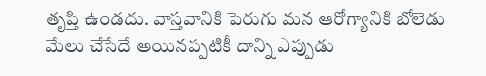తృప్తి ఉండదు. వాస్తవానికి పెరుగు మన ఆరోగ్యానికి బోలెడు మేలు చేసేదే అయినప్పటికీ దాన్ని ఎప్పుడు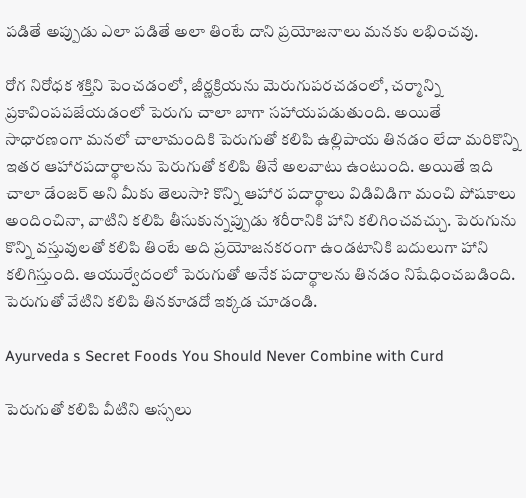పడితే అప్పుడు ఎలా పడితే అలా తింటే దాని ప్రయోజనాలు మనకు లభించవు.

రోగ నిరోధక శక్తిని పెంచడంలో, జీర్ణక్రియను మెరుగుపరచడంలో, చర్మాన్ని ప్రకావింపపజేయడంలో పెరుగు చాలా బాగా సహాయపడుతుంది. అయితే సాధారణంగా మనలో చాలామందికి పెరుగుతో కలిపి ఉల్లిపాయ తినడం లేదా మరికొన్ని ఇతర ఆహారపదార్థాలను పెరుగుతో కలిపి తినే అలవాటు ఉంటుంది. అయితే ఇది చాలా డేంజర్ అని మీకు తెలుసా? కొన్ని ఆహార పదార్థాలు విడివిడిగా మంచి పోషకాలు అందించినా, వాటిని కలిపి తీసుకున్నప్పుడు శరీరానికి హాని కలిగించవచ్చు. పెరుగును కొన్ని వస్తువులతో కలిపి తింటే అది ప్రయోజనకరంగా ఉండటానికి బదులుగా హాని కలిగిస్తుంది. ఆయుర్వేదంలో పెరుగుతో అనేక పదార్థాలను తినడం నిషేధించబడింది. పెరుగుతో వేటిని కలిపి తినకూడదో ఇక్కడ చూడండి.

Ayurveda s Secret Foods You Should Never Combine with Curd

పెరుగుతో కలిపి వీటిని అస్సలు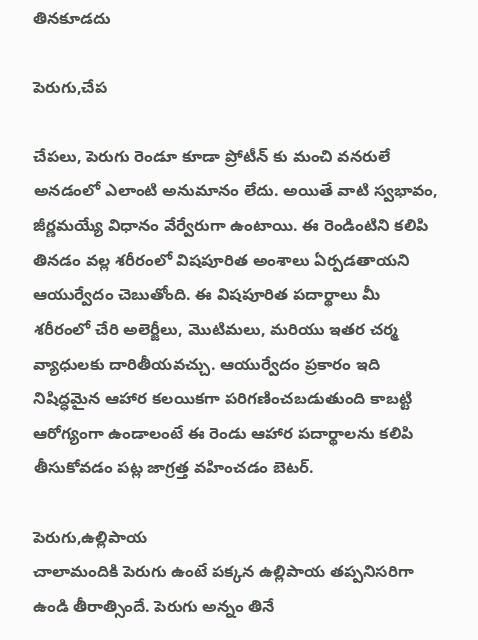తినకూడదు

పెరుగు,చేప

చేపలు, పెరుగు రెండూ కూడా ప్రోటీన్‌ కు మంచి వనరులే అనడంలో ఎలాంటి అనుమానం లేదు. అయితే వాటి స్వభావం, జీర్ణమయ్యే విధానం వేర్వేరుగా ఉంటాయి. ఈ రెండింటిని కలిపి తినడం వల్ల శరీరంలో విషపూరిత అంశాలు ఏర్పడతాయని ఆయుర్వేదం చెబుతోంది. ఈ విషపూరిత పదార్థాలు మీ శరీరంలో చేరి అలెర్జీలు, మొటిమలు, మరియు ఇతర చర్మ వ్యాధులకు దారితీయవచ్చు. ఆయుర్వేదం ప్రకారం ఇది నిషిద్ధమైన ఆహార కలయికగా పరిగణించబడుతుంది కాబట్టి ఆరోగ్యంగా ఉండాలంటే ఈ రెండు ఆహార పదార్థాలను కలిపి తీసుకోవడం పట్ల జాగ్రత్త వహించడం బెటర్.

పెరుగు,ఉల్లిపాయ
చాలామందికి పెరుగు ఉంటే పక్కన ఉల్లిపాయ తప్పనిసరిగా ఉండి తీరాత్సిందే. పెరుగు అన్నం తినే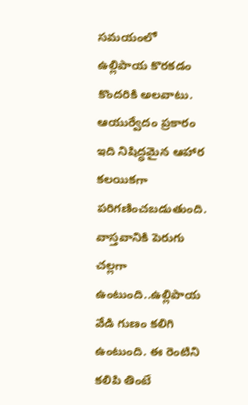సమయంలో ఉల్లిపాయ కొరకడం కొందరికి అలవాటు. ఆయుర్వేదం ప్రకారం ఇది నిషిద్ధమైన ఆహార కలయికగా పరిగణించబడుతుంది. వాస్తవానికి పెరుగు చల్లగా ఉంటుంది..ఉల్లిపాయ వేడి గుణం కలిగి ఉంటుంది. ఈ రెంటిని కలిపి తింటే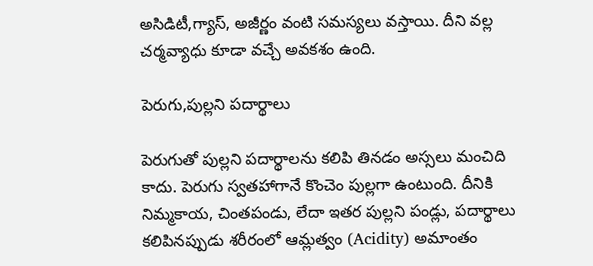అసిడిటీ,గ్యాస్, అజీర్ణం వంటి సమస్యలు వస్తాయి. దీని వల్ల చర్మవ్యాధు కూడా వచ్చే అవకశం ఉంది.

పెరుగు,పుల్లని పదార్థాలు

పెరుగుతో పుల్లని పదార్థాలను కలిపి తినడం అస్సలు మంచిది కాదు. పెరుగు స్వతహాగానే కొంచెం పుల్లగా ఉంటుంది. దీనికి నిమ్మకాయ, చింతపండు, లేదా ఇతర పుల్లని పండ్లు, పదార్థాలు కలిపినప్పుడు శరీరంలో ఆమ్లత్వం (Acidity) అమాంతం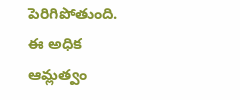పెరిగిపోతుంది. ఈ అధిక ఆమ్లత్వం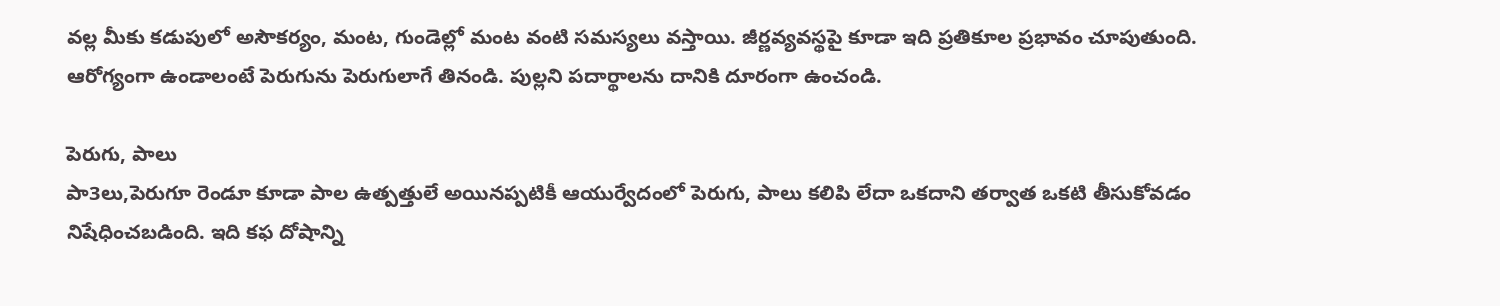వల్ల మీకు కడుపులో అసౌకర్యం, మంట, గుండెల్లో మంట వంటి సమస్యలు వస్తాయి. జీర్ణవ్యవస్థపై కూడా ఇది ప్రతికూల ప్రభావం చూపుతుంది. ఆరోగ్యంగా ఉండాలంటే పెరుగును పెరుగులాగే తినండి. పుల్లని పదార్థాలను దానికి దూరంగా ఉంచండి.

పెరుగు, పాలు
పా3లు,పెరుగూ రెండూ కూడా పాల ఉత్పత్తులే అయినప్పటికీ ఆయుర్వేదంలో పెరుగు, పాలు కలిపి లేదా ఒకదాని తర్వాత ఒకటి తీసుకోవడం నిషేధించబడింది. ఇది కఫ దోషాన్ని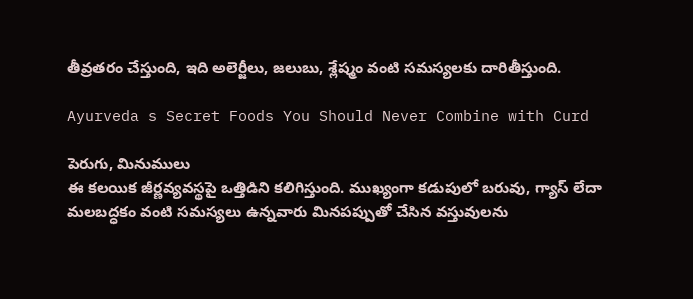తీవ్రతరం చేస్తుంది, ఇది అలెర్జీలు, జలుబు, శ్లేష్మం వంటి సమస్యలకు దారితీస్తుంది.

Ayurveda s Secret Foods You Should Never Combine with Curd

పెరుగు, మినుములు
ఈ కలయిక జీర్ణవ్యవస్థపై ఒత్తిడిని కలిగిస్తుంది. ముఖ్యంగా కడుపులో బరువు, గ్యాస్ లేదా మలబద్ధకం వంటి సమస్యలు ఉన్నవారు మినపప్పుతో చేసిన వస్తువులను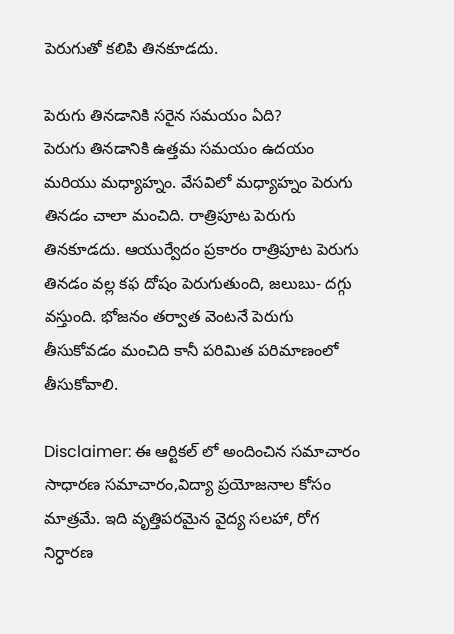పెరుగుతో కలిపి తినకూడదు.

పెరుగు తినడానికి సరైన సమయం ఏది?
పెరుగు తినడానికి ఉత్తమ సమయం ఉదయం మరియు మధ్యాహ్నం. వేసవిలో మధ్యాహ్నం పెరుగు తినడం చాలా మంచిది. రాత్రిపూట పెరుగు తినకూడదు. ఆయుర్వేదం ప్రకారం రాత్రిపూట పెరుగు తినడం వల్ల కఫ దోషం పెరుగుతుంది, జలుబు- దగ్గు వస్తుంది. భోజనం తర్వాత వెంటనే పెరుగు తీసుకోవడం మంచిది కానీ పరిమిత పరిమాణంలో తీసుకోవాలి.

Disclaimer: ఈ ఆర్టికల్ లో అందించిన సమాచారం సాధారణ సమాచారం,విద్యా ప్రయోజనాల కోసం మాత్రమే. ఇది వృత్తిపరమైన వైద్య సలహా, రోగ నిర్ధారణ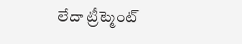లేదా ట్రీట్మెంట్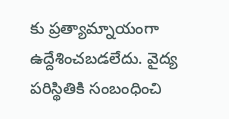కు ప్రత్యామ్నాయంగా ఉద్దేశించబడలేదు. వైద్య పరిస్థితికి సంబంధించి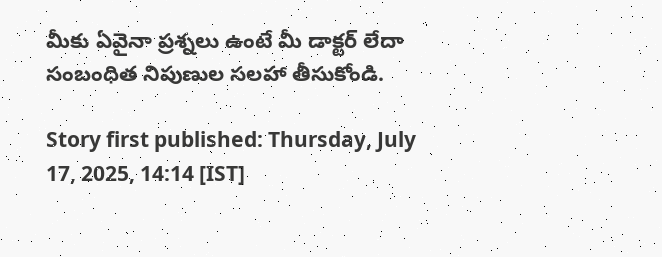మీకు ఏవైనా ప్రశ్నలు ఉంటే మీ డాక్టర్ లేదా సంబంధిత నిపుణుల సలహా తీసుకోండి.

Story first published: Thursday, July 17, 2025, 14:14 [IST]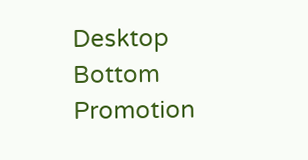Desktop Bottom Promotion